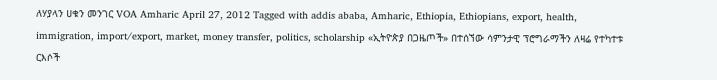ለሃያላን ሀቁን መንገር VOA Amharic April 27, 2012 Tagged with addis ababa, Amharic, Ethiopia, Ethiopians, export, health, immigration, import/export, market, money transfer, politics, scholarship «ኢትዮጵያ በጋዜጦች» በተሰኘው ሳምንታዊ ፕሮግራማችን ለዛሬ የተካተቱ ርእሶች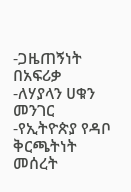-ጋዜጠኝነት በአፍሪቃ -ለሃያላን ሀቁን መንገር -የኢትዮጵያ የዳቦ ቅርጫትነት መሰረት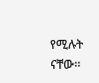የሚሉት ናቸው።